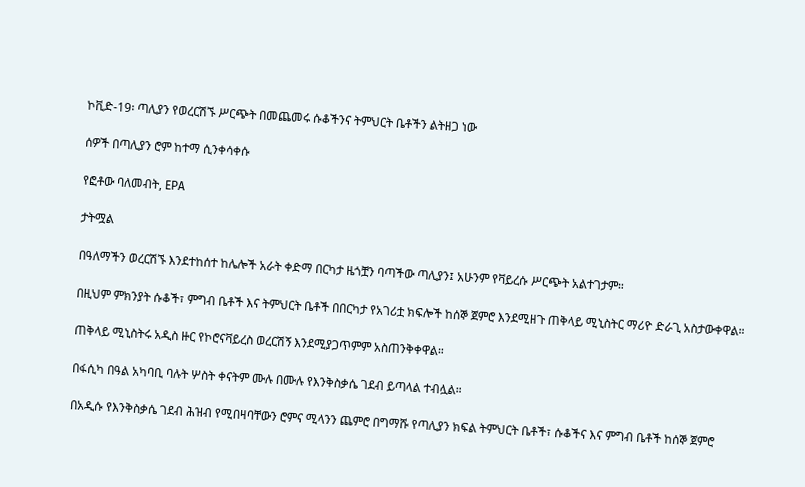ኮቪድ-19፡ ጣሊያን የወረርሽኙ ሥርጭት በመጨመሩ ሱቆችንና ትምህርት ቤቶችን ልትዘጋ ነው

ሰዎች በጣሊያን ሮም ከተማ ሲንቀሳቀሱ

የፎቶው ባለመብት, EPA

ታትሟል

በዓለማችን ወረርሽኙ እንደተከሰተ ከሌሎች አራት ቀድማ በርካታ ዜጎቿን ባጣችው ጣሊያን፤ አሁንም የቫይረሱ ሥርጭት አልተገታም።

በዚህም ምክንያት ሱቆች፣ ምግብ ቤቶች እና ትምህርት ቤቶች በበርካታ የአገሪቷ ክፍሎች ከሰኞ ጀምሮ እንደሚዘጉ ጠቅላይ ሚኒስትር ማሪዮ ድራጊ አስታውቀዋል።

ጠቅላይ ሚኒስትሩ አዲስ ዙር የኮሮናቫይረስ ወረርሽኝ እንደሚያጋጥምም አስጠንቅቀዋል።

በፋሲካ በዓል አካባቢ ባሉት ሦስት ቀናትም ሙሉ በሙሉ የእንቅስቃሴ ገደብ ይጣላል ተብሏል።

በአዲሱ የእንቅስቃሴ ገደብ ሕዝብ የሚበዛባቸውን ሮምና ሚላንን ጨምሮ በግማሹ የጣሊያን ክፍል ትምህርት ቤቶች፣ ሱቆችና እና ምግብ ቤቶች ከሰኞ ጀምሮ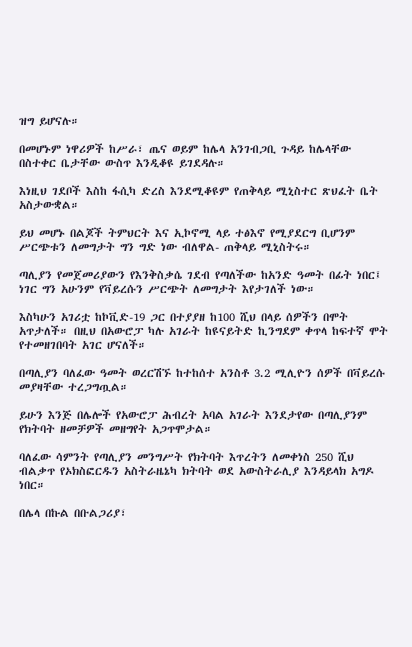ዝግ ይሆናሉ።

በመሆኑም ነዋሪዎች ከሥራ፣ ጤና ወይም ከሌላ አንገብጋቢ ጉዳይ ከሌላቸው በስተቀር ቤታቸው ውስጥ እንዲቆዩ ይገደዳሉ።

እነዚህ ገደቦች እስከ ፋሲካ ድረስ እንደሚቆዩም የጠቅላይ ሚኒስተር ጽህፈት ቤት አስታውቋል።

ይህ መሆኑ በልጆች ትምህርት እና ኢኮኖሚ ላይ ተፅእኖ የሚያደርግ ቢሆንም ሥርጭቱን ለመግታት ግን ግድ ነው ብለዋል- ጠቅላይ ሚኒስትሩ።

ጣሊያን የመጀመሪያውን የእንቅስቃሴ ገደብ የጣለችው ከአንድ ዓመት በፊት ነበር፤ ነገር ግን አሁንም የቫይረሱን ሥርጭት ለመግታት እየታገለች ነው።

እስካሁን አገሪቷ ከኮቪድ-19 ጋር በተያያዘ ከ100 ሺህ በላይ ሰዎችን በሞት አጥታለች። በዚህ በአውሮፓ ካሉ አገራት ከዩናይትድ ኪንግደም ቀጥላ ከፍተኛ ሞት የተመዘገበባት አገር ሆናለች።

በጣሊያን ባለፈው ዓመት ወረርሽኙ ከተከሰተ አንስቶ 3.2 ሚሊዮን ሰዎች በቫይረሱ መያዛቸው ተረጋግጧል።

ይሁን እንጅ በሌሎች የአውሮፓ ሕብረት አባል አገራት እንደታየው በጣሊያንም የክትባት ዘመቻዎች መዘግየት አጋጥሞታል።

ባለፈው ሳምንት የጣሊያን መንግሥት የክትባት እጥረትን ለመቀነስ 250 ሺህ ብልቃጥ የኦክስፎርዱን አስትራዜኔካ ክትባት ወደ አውስትራሊያ እንዳይላክ አግዶ ነበር።

በሌላ በኩል በቡልጋሪያ፣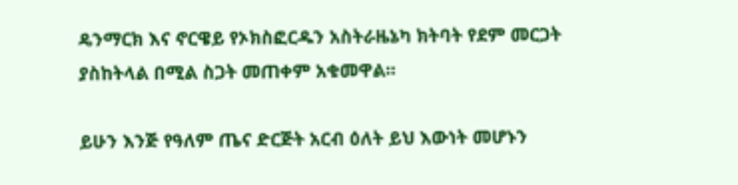ዴንማርክ እና ኖርዌይ የኦክስፎርዱን አስትራዜኔካ ክትባት የደም መርጋት ያስከትላል በሚል ስጋት መጠቀም አቁመዋል።

ይሁን እንጅ የዓለም ጤና ድርጅት አርብ ዕለት ይህ እውነት መሆኑን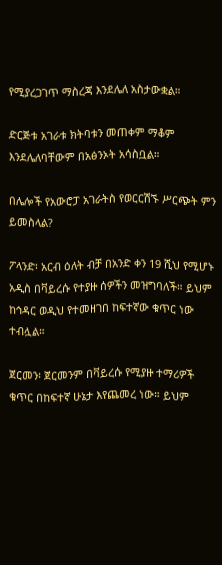የሚያረጋገጥ ማስረጃ እንደሌለ አስታውቋል።

ድርጅቱ አገራቱ ክትባቱን መጠቀም ማቆም እንደሌለባቸውም በአፅንኦት አሳስቧል።

በሌሎች የአውሮፓ አገራትስ የወርርሽኙ ሥርጭት ምን ይመስላል?

ፖላንድ፡ አርብ ዕለት ብቻ በአንድ ቀን 19 ሺህ የሚሆኑ አዲስ በቫይረሱ የተያዙ ሰዎችን መዝግባለች። ይህም ከኅዳር ወዲህ የተመዘገበ ከፍተኛው ቁጥር ነው ተብሏል።

ጀርመን፡ ጀርመንም በቫይረሱ የሚያዙ ተማሪዎች ቁጥር በከፍተኛ ሁኔታ እየጨመረ ነው። ይህም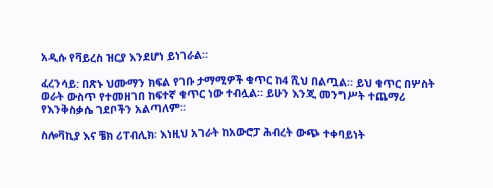አዲሱ የቫይረስ ዝርያ እንደሆነ ይነገራል።

ፈረንሳይ: በጽኑ ህሙማን ክፍል የገቡ ታማሚዎች ቁጥር ከ4 ሺህ በልጧል። ይህ ቁጥር በሦስት ወራት ውስጥ የተመዘገበ ከፍተኛ ቁጥር ነው ተብሏል። ይሁን እንጂ መንግሥት ተጨማሪ የእንቅስቃሴ ገደቦችን አልጣለም።

ስሎቫኪያ እና ቼክ ሪፐብሊክ፡ እነዚህ አገራት ከአውሮፓ ሕብረት ውጭ ተቀባይነት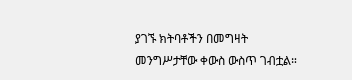ያገኙ ክትባቶችን በመግዛት መንግሥታቸው ቀውስ ውስጥ ገብቷል።